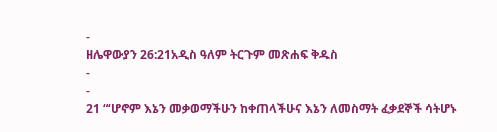-
ዘሌዋውያን 26:21አዲስ ዓለም ትርጉም መጽሐፍ ቅዱስ
-
-
21 “‘ሆኖም እኔን መቃወማችሁን ከቀጠላችሁና እኔን ለመስማት ፈቃደኞች ሳትሆኑ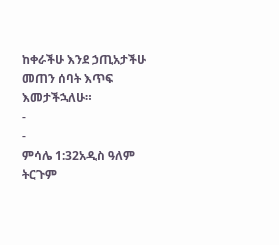ከቀራችሁ እንደ ኃጢአታችሁ መጠን ሰባት እጥፍ እመታችኋለሁ።
-
-
ምሳሌ 1:32አዲስ ዓለም ትርጉም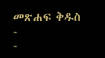መጽሐፍ ቅዱስ
-
-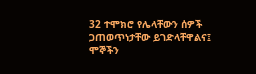32 ተሞክሮ የሌላቸውን ሰዎች ጋጠወጥነታቸው ይገድላቸዋልና፤
ሞኞችን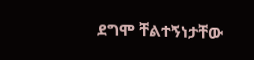ደግሞ ቸልተኝነታቸው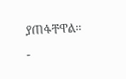ያጠፋቸዋል።
-